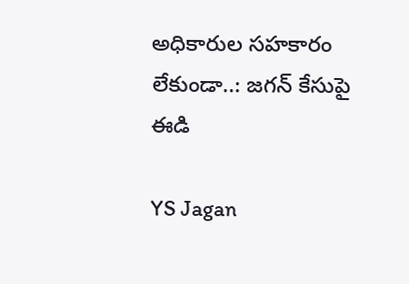అధికారుల సహకారం లేకుండా..: జగన్ కేసుపై ఈడి

YS Jagan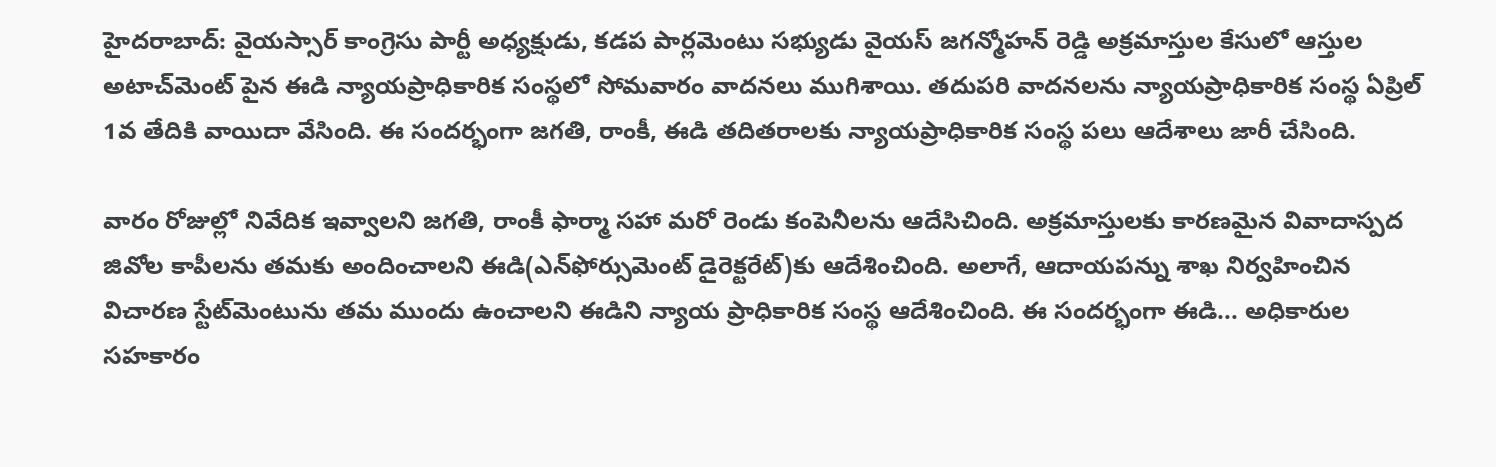హైదరాబాద్: వైయస్సార్ కాంగ్రెసు పార్టీ అధ్యక్షుడు, కడప పార్లమెంటు సభ్యుడు వైయస్ జగన్మోహన్ రెడ్డి అక్రమాస్తుల కేసులో ఆస్తుల అటాచ్‌మెంట్ పైన ఈడి న్యాయప్రాధికారిక సంస్థలో సోమవారం వాదనలు ముగిశాయి. తదుపరి వాదనలను న్యాయప్రాధికారిక సంస్థ ఏప్రిల్ 1వ తేదికి వాయిదా వేసింది. ఈ సందర్భంగా జగతి, రాంకీ, ఈడి తదితరాలకు న్యాయప్రాధికారిక సంస్థ పలు ఆదేశాలు జారీ చేసింది.

వారం రోజుల్లో నివేదిక ఇవ్వాలని జగతి, రాంకీ ఫార్మా సహా మరో రెండు కంపెనీలను ఆదేసిచింది. అక్రమాస్తులకు కారణమైన వివాదాస్పద జివోల కాపీలను తమకు అందించాలని ఈడి(ఎన్‌ఫోర్సుమెంట్ డైరెక్టరేట్)కు ఆదేశించింది. అలాగే, ఆదాయపన్ను శాఖ నిర్వహించిన విచారణ స్టేట్‌మెంటును తమ ముందు ఉంచాలని ఈడిని న్యాయ ప్రాధికారిక సంస్థ ఆదేశించింది. ఈ సందర్భంగా ఈడి... అధికారుల సహకారం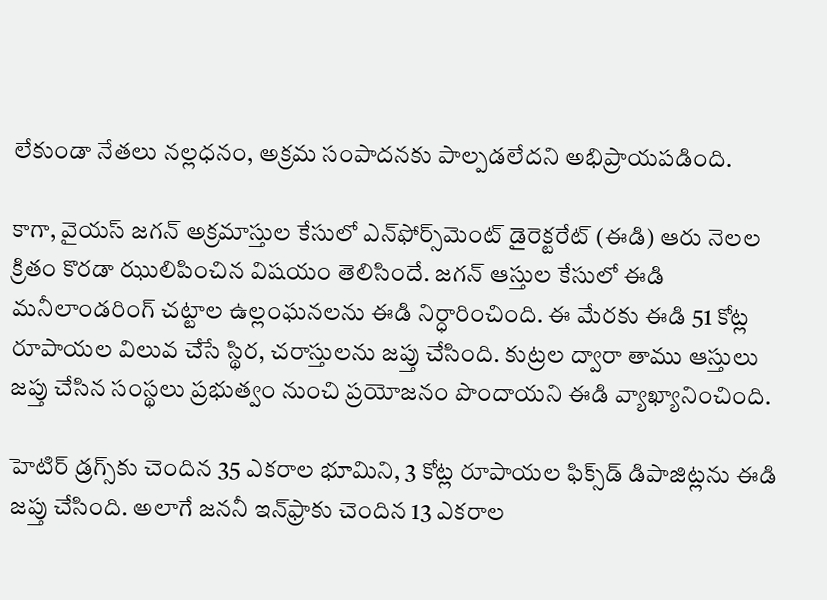లేకుండా నేతలు నల్లధనం, అక్రమ సంపాదనకు పాల్పడలేదని అభిప్రాయపడింది.

కాగా, వైయస్ జగన్ అక్రమాస్తుల కేసులో ఎన్‌ఫోర్స్‌మెంట్ డైరెక్టరేట్ (ఈడి) ఆరు నెలల క్రితం కొరడా ఝులిపించిన విషయం తెలిసిందే. జగన్ ఆస్తుల కేసులో ఈడి మనీలాండరింగ్ చట్టాల ఉల్లంఘనలను ఈడి నిర్ధారించింది. ఈ మేరకు ఈడి 51 కోట్ల రూపాయల విలువ చేసే స్థిర, చరాస్తులను జప్తు చేసింది. కుట్రల ద్వారా తాము ఆస్తులు జప్తు చేసిన సంస్థలు ప్రభుత్వం నుంచి ప్రయోజనం పొందాయని ఈడి వ్యాఖ్యానించింది.

హెటిర్ డ్రగ్స్‌కు చెందిన 35 ఎకరాల భూమిని, 3 కోట్ల రూపాయల ఫిక్స్‌డ్ డిపాజిట్లను ఈడి జప్తు చేసింది. అలాగే జననీ ఇన్‌ఫ్రాకు చెందిన 13 ఎకరాల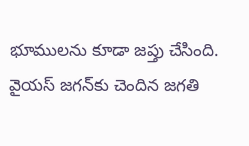భూములను కూడా జప్తు చేసింది. వైయస్ జగన్‌కు చెందిన జగతి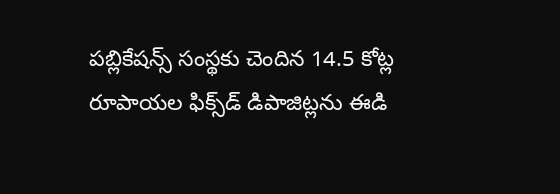పబ్లికేషన్స్ సంస్థకు చెందిన 14.5 కోట్ల రూపాయల ఫిక్స్‌డ్ డిపాజిట్లను ఈడి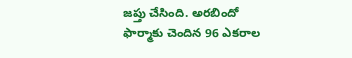జప్తు చేసింది. అరబిందో ఫార్మాకు చెందిన 96 ఎకరాల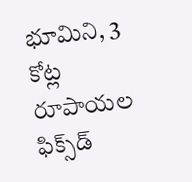భూమిని, 3 కోట్ల రూపాయల ఫిక్స్‌డ్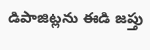డిపాజిట్లను ఈడి జప్తు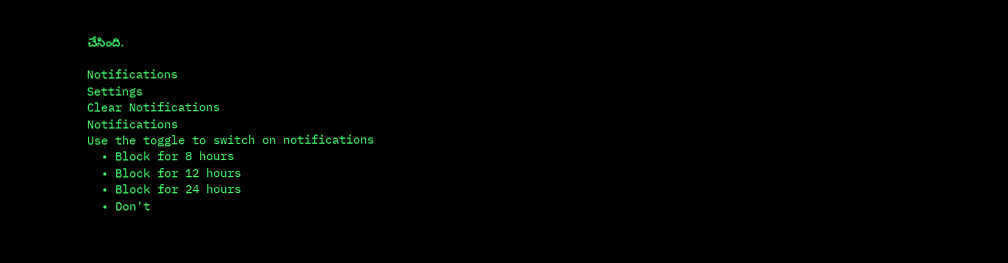చేసింది.

Notifications
Settings
Clear Notifications
Notifications
Use the toggle to switch on notifications
  • Block for 8 hours
  • Block for 12 hours
  • Block for 24 hours
  • Don't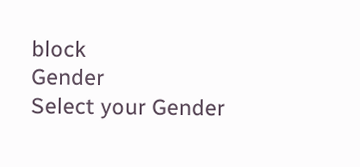block
Gender
Select your Gender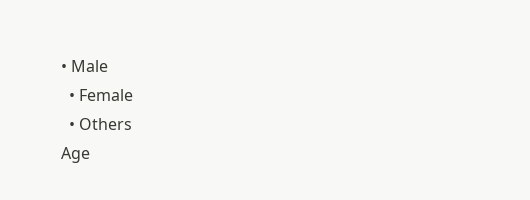• Male
  • Female
  • Others
Age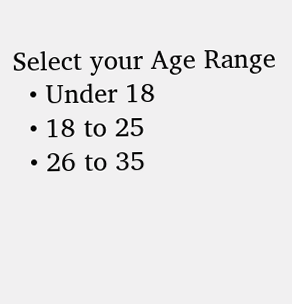Select your Age Range
  • Under 18
  • 18 to 25
  • 26 to 35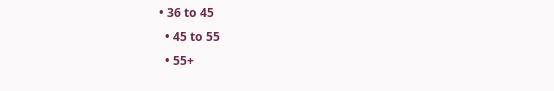• 36 to 45
  • 45 to 55
  • 55+